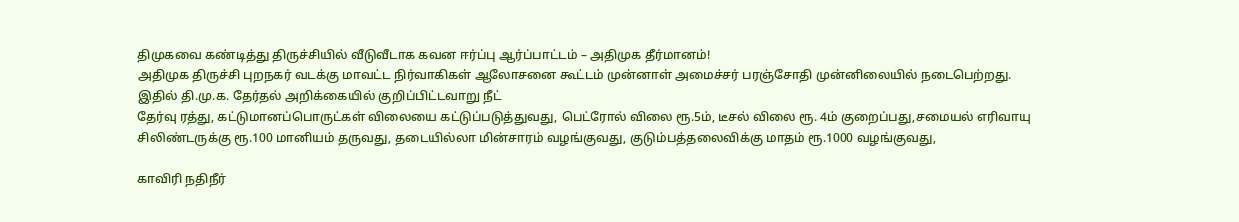திமுகவை கண்டித்து திருச்சியில் வீடுவீடாக கவன ஈர்ப்பு ஆர்ப்பாட்டம் – அதிமுக தீர்மானம்!
அதிமுக திருச்சி புறநகர் வடக்கு மாவட்ட நிர்வாகிகள் ஆலோசனை கூட்டம் முன்னாள் அமைச்சர் பரஞ்சோதி முன்னிலையில் நடைபெற்றது.
இதில் தி.மு.க. தேர்தல் அறிக்கையில் குறிப்பிட்டவாறு நீட்
தேர்வு ரத்து, கட்டுமானப்பொருட்கள் விலையை கட்டுப்படுத்துவது, பெட்ரோல் விலை ரூ.5ம், டீசல் விலை ரூ. 4ம் குறைப்பது,சமையல் எரிவாயு சிலிண்டருக்கு ரூ.100 மானியம் தருவது, தடையில்லா மின்சாரம் வழங்குவது, குடும்பத்தலைவிக்கு மாதம் ரூ.1000 வழங்குவது,

காவிரி நதிநீர்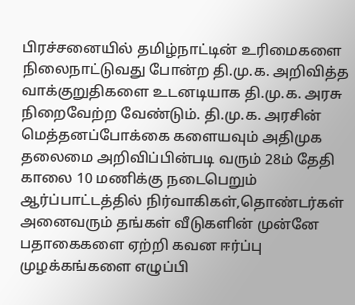பிரச்சனையில் தமிழ்நாட்டின் உரிமைகளை நிலைநாட்டுவது போன்ற தி.மு.க. அறிவித்த வாக்குறுதிகளை உடனடியாக தி.மு.க. அரசு நிறைவேற்ற வேண்டும். தி.மு.க. அரசின் மெத்தனப்போக்கை களையவும் அதிமுக தலைமை அறிவிப்பின்படி வரும் 28ம் தேதி காலை 10 மணிக்கு நடைபெறும் ஆர்ப்பாட்டத்தில் நிர்வாகிகள்,தொண்டர்கள் அனைவரும் தங்கள் வீடுகளின் முன்னே பதாகைகளை ஏற்றி கவன ஈர்ப்பு முழக்கங்களை எழுப்பி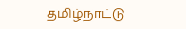தமிழ்நாட்டு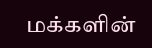மக்களின்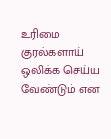உரிமை குரல்களாய் ஒலிக்க செய்ய வேண்டும் என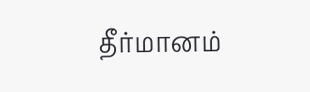தீர்மானம்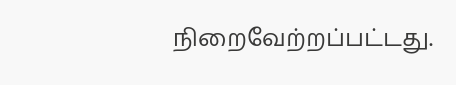நிறைவேற்றப்பட்டது.